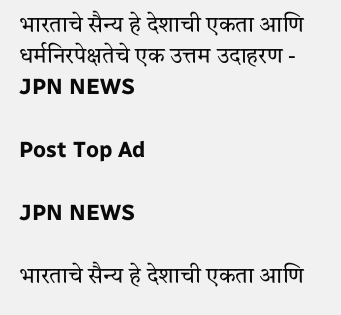भारताचे सैन्य हे देशाची एकता आणि धर्मनिरपेक्षतेचे एक उत्तम उदाहरण - JPN NEWS

Post Top Ad

JPN NEWS

भारताचे सैन्य हे देशाची एकता आणि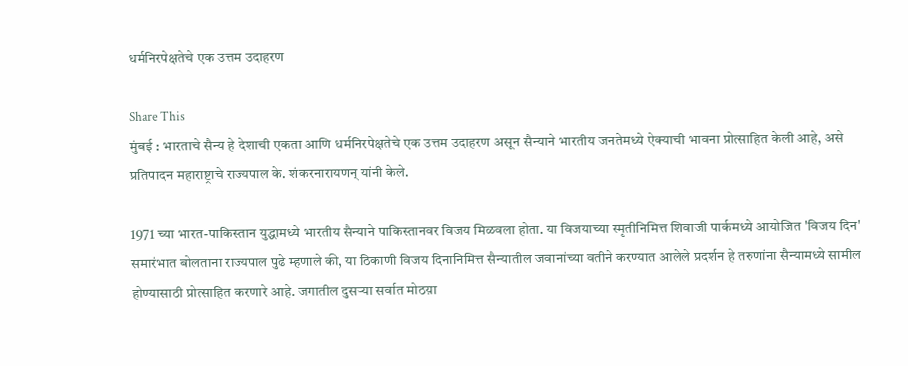धर्मनिरपेक्षतेचे एक उत्तम उदाहरण

Share This
मुंबई : भारताचे सैन्य हे देशाची एकता आणि धर्मनिरपेक्षतेचे एक उत्तम उदाहरण असून सैन्याने भारतीय जनतेमध्ये ऐक्याची भावना प्रोत्साहित केली आहे, असे प्रतिपादन महाराष्ट्राचे राज्यपाल के. शंकरनारायणन् यांनी केले.

1971 च्या भारत-पाकिस्तान युद्धामध्ये भारतीय सैन्याने पाकिस्तानवर विजय मिळवला होता. या विजयाच्या स्मृतीनिमित्त शिवाजी पार्कमध्ये आयोजित 'विजय दिन' समारंभात बोलताना राज्यपाल पुढे म्हणाले की, या ठिकाणी विजय दिनानिमित्त सैन्यातील जवानांच्या वतीने करण्यात आलेले प्रदर्शन हे तरुणांना सैन्यामध्ये सामील होण्यासाठी प्रोत्साहित करणारे आहे. जगातील दुसर्‍या सर्वात मोठय़ा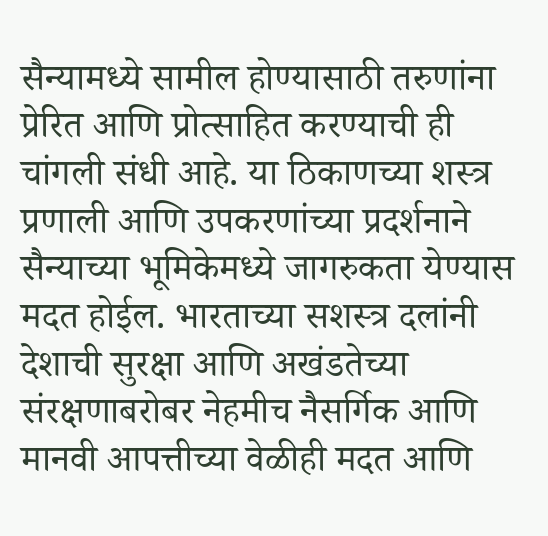सैन्यामध्ये सामील होण्यासाठी तरुणांना प्रेरित आणि प्रोत्साहित करण्याची ही चांगली संधी आहे. या ठिकाणच्या शस्त्र प्रणाली आणि उपकरणांच्या प्रदर्शनाने सैन्याच्या भूमिकेमध्ये जागरुकता येण्यास मदत होईल. भारताच्या सशस्त्र दलांनी देशाची सुरक्षा आणि अखंडतेच्या संरक्षणाबरोबर नेहमीच नैसर्गिक आणि मानवी आपत्तीच्या वेळीही मदत आणि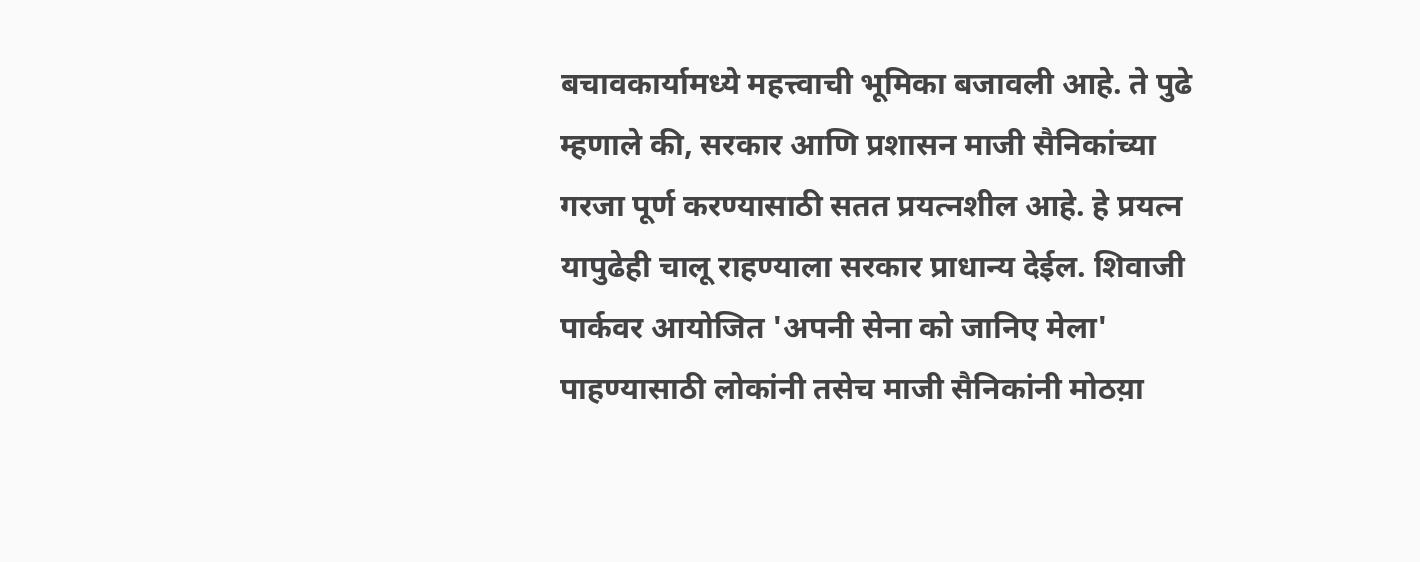बचावकार्यामध्ये महत्त्वाची भूमिका बजावली आहे. ते पुढे म्हणाले की, सरकार आणि प्रशासन माजी सैनिकांच्या गरजा पूर्ण करण्यासाठी सतत प्रयत्नशील आहे. हे प्रयत्न यापुढेही चालू राहण्याला सरकार प्राधान्य देईल. शिवाजी पार्कवर आयोजित 'अपनी सेना को जानिए मेला' पाहण्यासाठी लोकांनी तसेच माजी सैनिकांनी मोठय़ा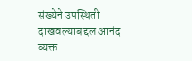संख्येने उपस्थिती दाखवल्याबद्दल आनंद व्यक्त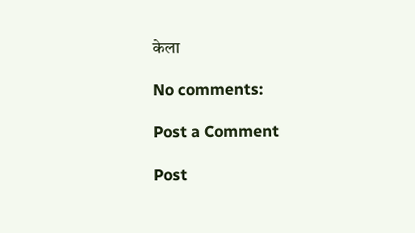केला

No comments:

Post a Comment

Post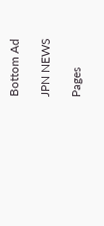Bottom Ad

JPN NEWS

Pages